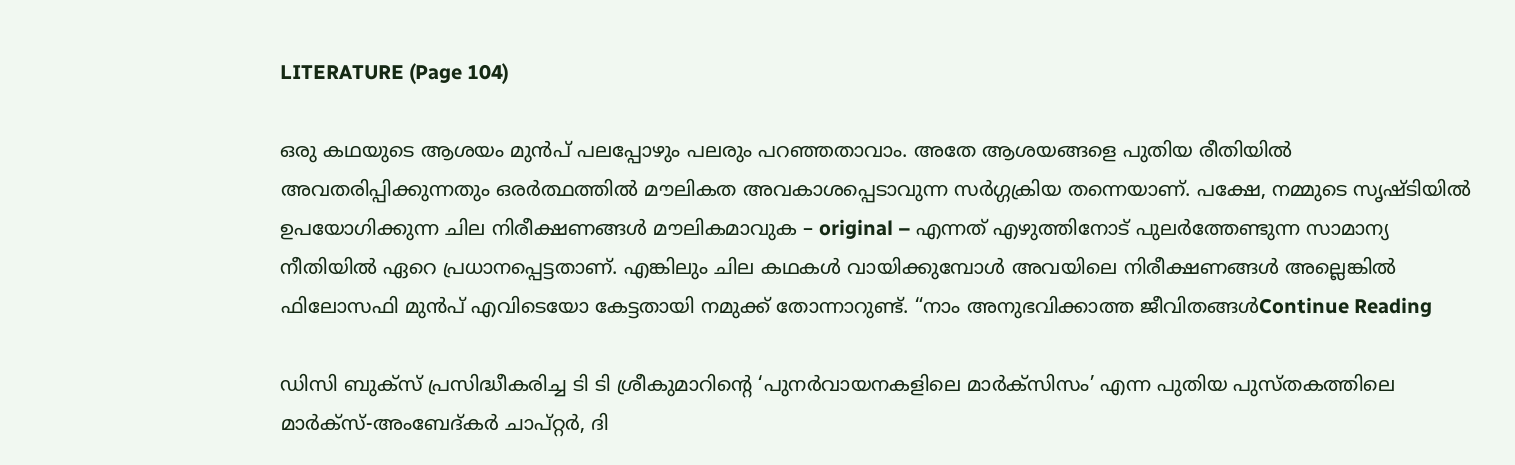LITERATURE (Page 104)

ഒരു കഥയുടെ ആശയം മുൻപ് പലപ്പോഴും പലരും പറഞ്ഞതാവാം. അതേ ആശയങ്ങളെ പുതിയ രീതിയിൽ അവതരിപ്പിക്കുന്നതും ഒരർത്ഥത്തിൽ മൗലികത അവകാശപ്പെടാവുന്ന സർഗ്ഗക്രിയ തന്നെയാണ്. പക്ഷേ, നമ്മുടെ സൃഷ്ടിയിൽ ഉപയോഗിക്കുന്ന ചില നിരീക്ഷണങ്ങൾ മൗലികമാവുക – original – എന്നത് എഴുത്തിനോട് പുലർത്തേണ്ടുന്ന സാമാന്യ നീതിയിൽ ഏറെ പ്രധാനപ്പെട്ടതാണ്. എങ്കിലും ചില കഥകൾ വായിക്കുമ്പോൾ അവയിലെ നിരീക്ഷണങ്ങൾ അല്ലെങ്കിൽ ഫിലോസഫി മുൻപ് എവിടെയോ കേട്ടതായി നമുക്ക് തോന്നാറുണ്ട്. “നാം അനുഭവിക്കാത്ത ജീവിതങ്ങൾContinue Reading

ഡിസി ബുക്‌സ് പ്രസിദ്ധീകരിച്ച ടി ടി ശ്രീകുമാറിന്റെ ‘പുനർവായനകളിലെ മാർക്സിസം’ എന്ന പുതിയ പുസ്തകത്തിലെ മാർക്സ്-അംബേദ്‌കർ ചാപ്റ്റർ, ദി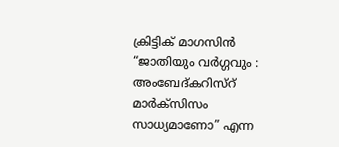ക്രിട്ടിക് മാഗസിൻ “ജാതിയും വർഗ്ഗവും : അംബേദ്കറിസ്റ് മാർക്സിസം സാധ്യമാണോ” എന്ന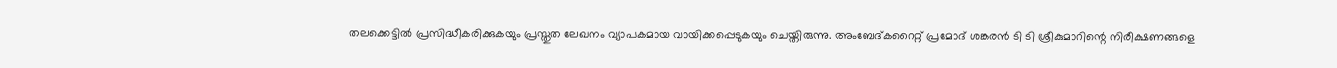തലക്കെട്ടിൽ പ്രസിദ്ധീകരിക്കുകയും പ്രസ്തുത ലേഖനം വ്യാപകമായ വായിക്കപ്പെടുകയും ചെയ്തിരുന്നു. അംബേദ്കറൈറ്റ്‌ പ്രമോദ് ശങ്കരൻ ടി ടി ശ്രീകുമാറിന്റെ നിരീക്ഷണങ്ങളെ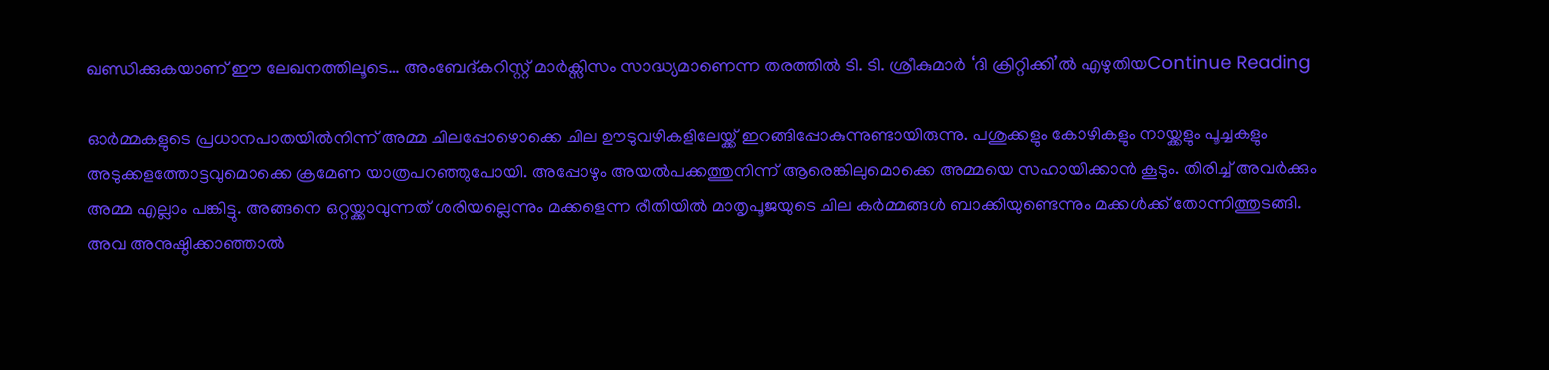ഖണ്ഡിക്കുകയാണ് ഈ ലേഖനത്തിലൂടെ… അംബേദ്കറിസ്റ്റ് മാർക്സിസം സാദ്ധ്യമാണെന്ന തരത്തിൽ ടി. ടി. ശ്രീകുമാർ ‘ദി ക്രിറ്റിക്കി’ൽ എഴുതിയContinue Reading

ഓര്‍മ്മകളുടെ പ്രധാനപാതയില്‍നിന്ന് അമ്മ ചിലപ്പോഴൊക്കെ ചില ഊടുവഴികളിലേയ്ക്ക് ഇറങ്ങിപ്പോകുന്നുണ്ടായിരുന്നു. പശുക്കളും കോഴികളും നായ്ക്കളും പൂച്ചകളും അടുക്കളത്തോട്ടവുമൊക്കെ ക്രമേണ യാത്രപറഞ്ഞുപോയി. അപ്പോഴും അയല്‍‌പക്കത്തുനിന്ന് ആരെങ്കിലുമൊക്കെ അമ്മയെ സഹായിക്കാന്‍ കൂടും. തിരിച്ച് അവര്‍ക്കും അമ്മ എല്ലാം പങ്കിട്ടു. അങ്ങനെ ഒറ്റയ്ക്കാവുന്നത് ശരിയല്ലെന്നും മക്കളെന്ന രീതിയില്‍ മാതൃപൂജയുടെ ചില കര്‍മ്മങ്ങള്‍ ബാക്കിയുണ്ടെന്നും മക്കള്‍ക്ക് തോന്നിത്തുടങ്ങി. അവ അനുഷ്ഠിക്കാഞ്ഞാല്‍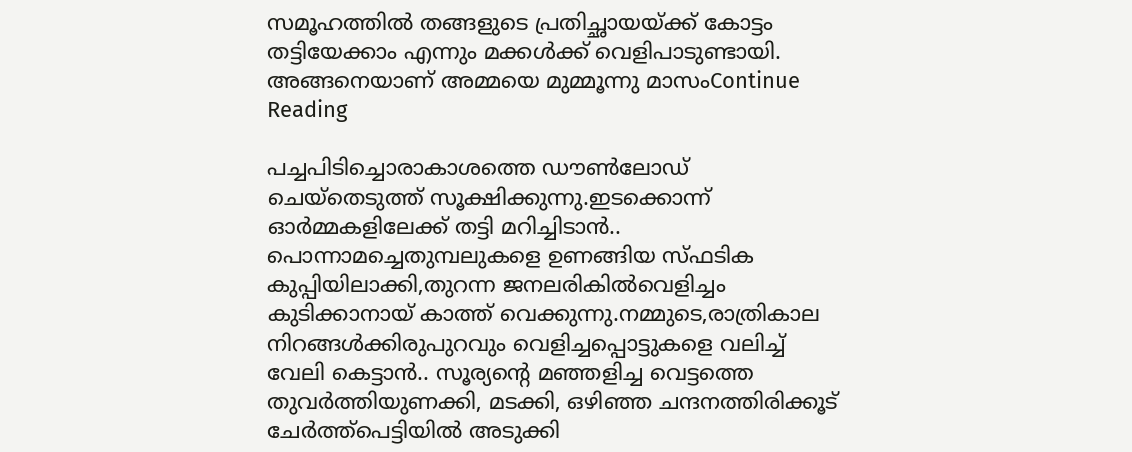സമൂഹത്തില്‍ തങ്ങളുടെ പ്രതിച്ഛായയ്ക്ക് കോട്ടം തട്ടിയേക്കാം എന്നും മക്കള്‍ക്ക് വെളിപാടുണ്ടായി. അങ്ങനെയാണ്‌ അമ്മയെ മുമ്മൂന്നു മാസംContinue Reading

പച്ചപിടിച്ചൊരാകാശത്തെ ഡൗൺലോഡ് ചെയ്തെടുത്ത് സൂക്ഷിക്കുന്നു.ഇടക്കൊന്ന് ഓർമ്മകളിലേക്ക് തട്ടി മറിച്ചിടാൻ.. പൊന്നാമച്ചെതുമ്പലുകളെ ഉണങ്ങിയ സ്ഫടിക കുപ്പിയിലാക്കി,തുറന്ന ജനലരികിൽവെളിച്ചം കുടിക്കാനായ് കാത്ത് വെക്കുന്നു.നമ്മുടെ,രാത്രികാല നിറങ്ങൾക്കിരുപുറവും വെളിച്ചപ്പൊട്ടുകളെ വലിച്ച് വേലി കെട്ടാൻ.. സൂര്യന്റെ മഞ്ഞളിച്ച വെട്ടത്തെ തുവർത്തിയുണക്കി, മടക്കി, ഒഴിഞ്ഞ ചന്ദനത്തിരിക്കൂട് ചേർത്ത്പെട്ടിയിൽ അടുക്കി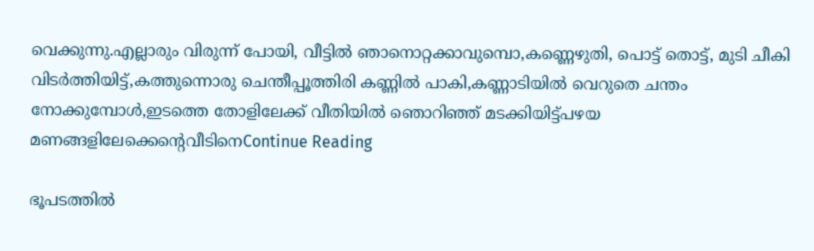വെക്കുന്നു.എല്ലാരും വിരുന്ന് പോയി, വീട്ടിൽ ഞാനൊറ്റക്കാവുമ്പൊ,കണ്ണെഴുതി, പൊട്ട് തൊട്ട്, മുടി ചീകി വിടർത്തിയിട്ട്,കത്തുന്നൊരു ചെന്തീപ്പൂത്തിരി കണ്ണിൽ പാകി,കണ്ണാടിയിൽ വെറുതെ ചന്തം നോക്കുമ്പോൾ,ഇടത്തെ തോളിലേക്ക് വീതിയിൽ ഞൊറിഞ്ഞ് മടക്കിയിട്ട്പഴയ മണങ്ങളിലേക്കെന്റെവീടിനെContinue Reading

ഭൂപടത്തിൽ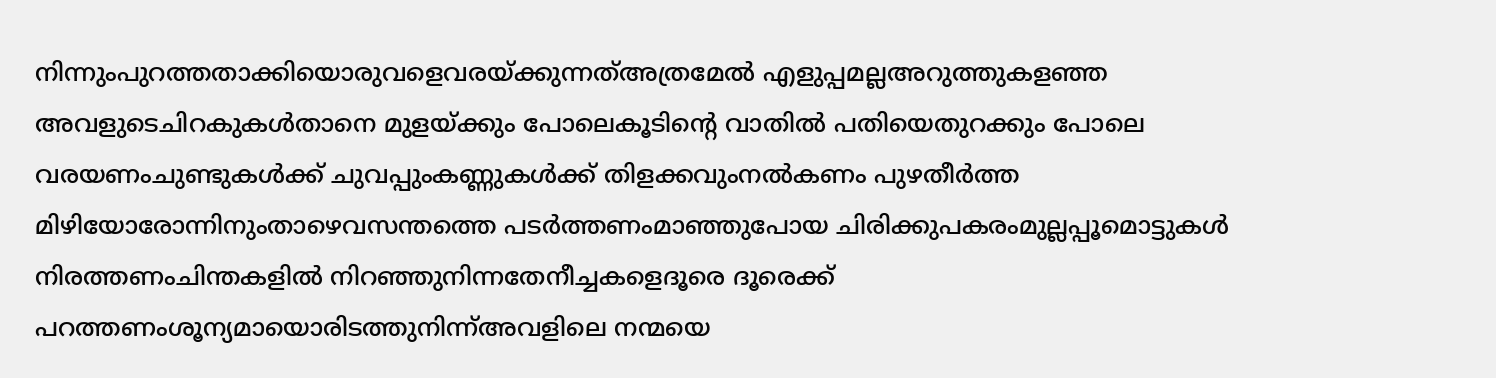നിന്നുംപുറത്തതാക്കിയൊരുവളെവരയ്ക്കുന്നത്അത്രമേൽ എളുപ്പമല്ലഅറുത്തുകളഞ്ഞ അവളുടെചിറകുകൾതാനെ മുളയ്ക്കും പോലെകൂടിന്റെ വാതിൽ പതിയെതുറക്കും പോലെ വരയണംചുണ്ടുകൾക്ക് ചുവപ്പുംകണ്ണുകൾക്ക് തിളക്കവുംനൽകണം പുഴതീർത്ത മിഴിയോരോന്നിനുംതാഴെവസന്തത്തെ പടർത്തണംമാഞ്ഞുപോയ ചിരിക്കുപകരംമുല്ലപ്പൂമൊട്ടുകൾ നിരത്തണംചിന്തകളിൽ നിറഞ്ഞുനിന്നതേനീച്ചകളെദൂരെ ദൂരെക്ക് പറത്തണംശൂന്യമായൊരിടത്തുനിന്ന്അവളിലെ നന്മയെ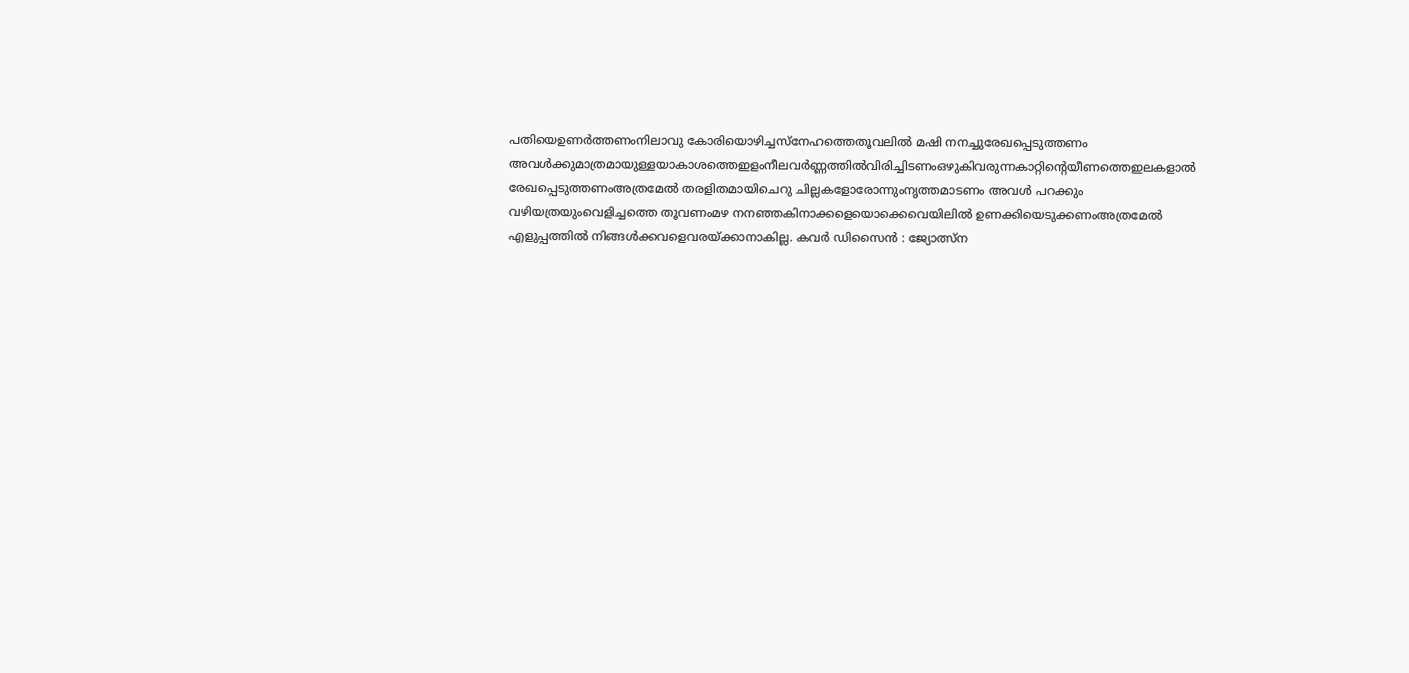പതിയെഉണർത്തണംനിലാവു കോരിയൊഴിച്ചസ്നേഹത്തെതൂവലിൽ മഷി നനച്ചുരേഖപ്പെടുത്തണം അവൾക്കുമാത്രമായുള്ളയാകാശത്തെഇളംനീലവർണ്ണത്തിൽവിരിച്ചിടണംഒഴുകിവരുന്നകാറ്റിന്റെയീണത്തെഇലകളാൽ രേഖപ്പെടുത്തണംഅത്രമേൽ തരളിതമായിചെറു ചില്ലകളോരോന്നുംനൃത്തമാടണം അവൾ പറക്കും വഴിയത്രയുംവെളിച്ചത്തെ തൂവണംമഴ നനഞ്ഞകിനാക്കളെയൊക്കെവെയിലിൽ ഉണക്കിയെടുക്കണംഅത്രമേൽ എളുപ്പത്തിൽ നിങ്ങൾക്കവളെവരയ്ക്കാനാകില്ല. കവർ ഡിസൈൻ : ജ്യോത്സ്ന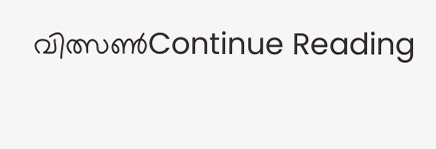വിത്സൺContinue Reading